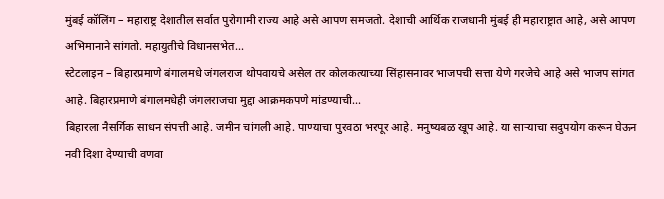मुंबई कॉलिंग – महाराष्ट्र देशातील सर्वात पुरोगामी राज्य आहे असे आपण समजतो. देशाची आर्थिक राजधानी मुंबई ही महाराष्ट्रात आहे, असे आपण अभिमानाने सांगतो. महायुतीचे विधानसभेत...
स्टेटलाइन – बिहारप्रमाणे बंगालमधे जंगलराज थोपवायचे असेल तर कोलकत्याच्या सिंहासनावर भाजपची सत्ता येणे गरजेचे आहे असे भाजप सांगत आहे. बिहारप्रमाणे बंगालमधेही जंगलराजचा मुद्दा आक्रमकपणे मांडण्याची...
बिहारला नैसर्गिक साधन संपत्ती आहे. जमीन चांगली आहे. पाण्याचा पुरवठा भरपूर आहे. मनुष्यबळ खूप आहे. या साऱ्याचा सदुपयोग करून घेऊन नवी दिशा देण्याची वणवा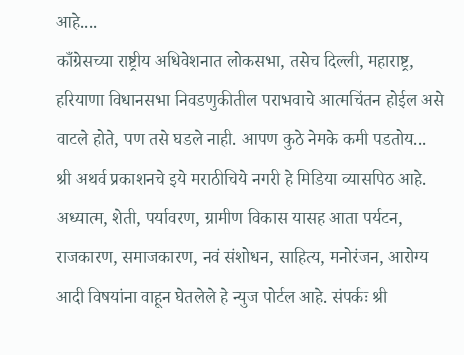आहे....
काँग्रेसच्या राष्ट्रीय अधिवेशनात लोकसभा, तसेच दिल्ली, महाराष्ट्र, हरियाणा विधानसभा निवडणुकीतील पराभवाचे आत्मचिंतन होईल असे वाटले होते, पण तसे घडले नाही. आपण कुठे नेमके कमी पडतोय...
श्री अथर्व प्रकाशनचे इये मराठीचिये नगरी हे मिडिया व्यासपिठ आहे. अध्यात्म, शेती, पर्यावरण, ग्रामीण विकास यासह आता पर्यटन, राजकारण, समाजकारण, नवं संशोधन, साहित्य, मनोरंजन, आरोग्य आदी विषयांना वाहून घेतलेले हे न्युज पोर्टल आहे. संपर्कः श्री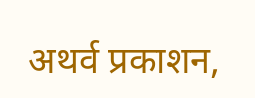अथर्व प्रकाशन,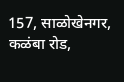157, साळोखेनगर, कळंबा रोड,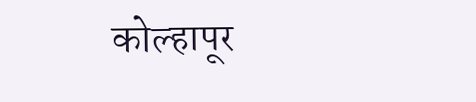कोल्हापूर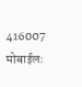416007 मोबाईलः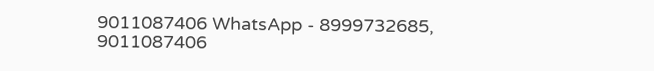9011087406 WhatsApp - 8999732685, 9011087406